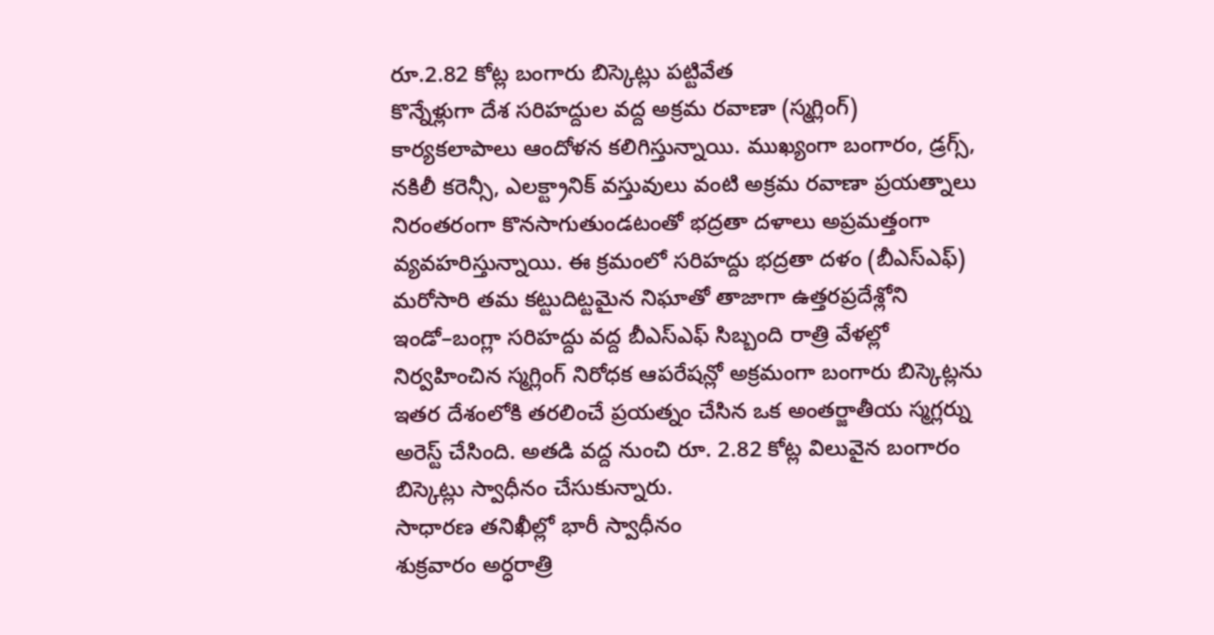రూ.2.82 కోట్ల బంగారు బిస్కెట్లు పట్టివేత
కొన్నేళ్లుగా దేశ సరిహద్దుల వద్ద అక్రమ రవాణా (స్మగ్లింగ్) కార్యకలాపాలు ఆందోళన కలిగిస్తున్నాయి. ముఖ్యంగా బంగారం, డ్రగ్స్, నకిలీ కరెన్సీ, ఎలక్ట్రానిక్ వస్తువులు వంటి అక్రమ రవాణా ప్రయత్నాలు నిరంతరంగా కొనసాగుతుండటంతో భద్రతా దళాలు అప్రమత్తంగా వ్యవహరిస్తున్నాయి. ఈ క్రమంలో సరిహద్దు భద్రతా దళం (బీఎస్ఎఫ్) మరోసారి తమ కట్టుదిట్టమైన నిఘాతో తాజాగా ఉత్తరప్రదేశ్లోని ఇండో–బంగ్లా సరిహద్దు వద్ద బీఎస్ఎఫ్ సిబ్బంది రాత్రి వేళల్లో నిర్వహించిన స్మగ్లింగ్ నిరోధక ఆపరేషన్లో అక్రమంగా బంగారు బిస్కెట్లను ఇతర దేశంలోకి తరలించే ప్రయత్నం చేసిన ఒక అంతర్జాతీయ స్మగ్లర్ను అరెస్ట్ చేసింది. అతడి వద్ద నుంచి రూ. 2.82 కోట్ల విలువైన బంగారం బిస్కెట్లు స్వాధీనం చేసుకున్నారు.
సాధారణ తనిఖీల్లో భారీ స్వాధీనం
శుక్రవారం అర్ధరాత్రి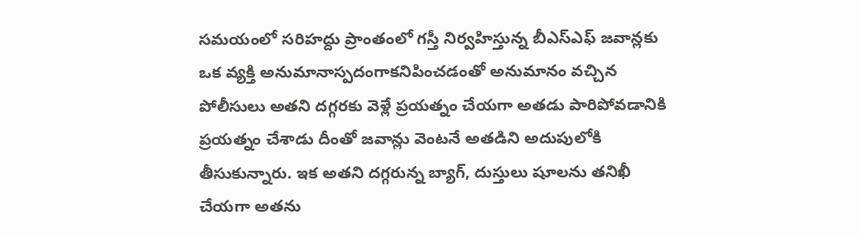సమయంలో సరిహద్దు ప్రాంతంలో గస్తీ నిర్వహిస్తున్న బీఎస్ఎఫ్ జవాన్లకు ఒక వ్యక్తి అనుమానాస్పదంగాకనిపించడంతో అనుమానం వచ్చిన పోలీసులు అతని దగ్గరకు వెళ్లే ప్రయత్నం చేయగా అతడు పారిపోవడానికి ప్రయత్నం చేశాడు దీంతో జవాన్లు వెంటనే అతడిని అదుపులోకి తీసుకున్నారు. ఇక అతని దగ్గరున్న బ్యాగ్, దుస్తులు షూలను తనిఖీ చేయగా అతను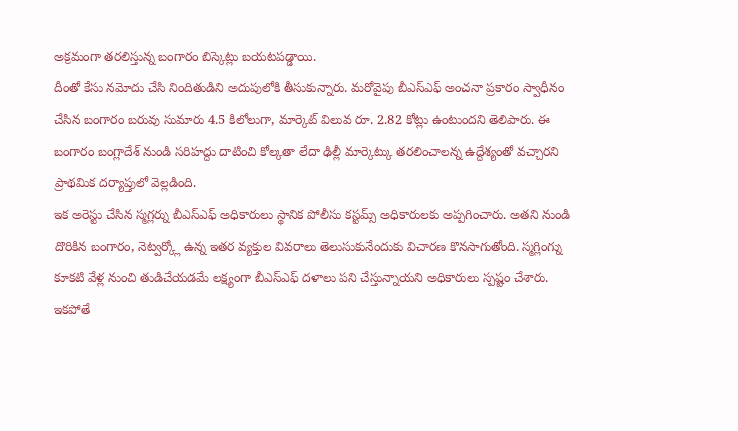అక్రమంగా తరలిస్తున్న బంగారం బిస్కెట్లు బయటపడ్డాయి.
దీంతో కేసు నమోదు చేసి నిందితుడిని అదుపులోకి తీసుకున్నారు. మరోవైపు బీఎస్ఎఫ్ అంచనా ప్రకారం స్వాధీనం చేసిన బంగారం బరువు సుమారు 4.5 కిలోలుగా, మార్కెట్ విలువ రూ. 2.82 కోట్లు ఉంటుందని తెలిపారు. ఈ బంగారం బంగ్లాదేశ్ నుండి సరిహద్దు దాటించి కోల్కతా లేదా ఢిల్లీ మార్కెట్కు తరలించాలన్న ఉద్దేశ్యంతో వచ్చారని ప్రాథమిక దర్యాప్తులో వెల్లడింది.
ఇక అరెస్టు చేసిన స్మగ్లర్ను బీఎస్ఎఫ్ అధికారులు స్థానిక పోలీసు కస్టమ్స్ అధికారులకు అప్పగించారు. అతని నుండి దొరికిన బంగారం, నెట్వర్క్లో ఉన్న ఇతర వ్యక్తుల వివరాలు తెలుసుకునేందుకు విచారణ కొనసాగుతోంది. స్మగ్లింగ్ను కూకటి వేళ్ల నుంచి తుడిచేయడమే లక్ష్యంగా బీఎస్ఎఫ్ దళాలు పని చేస్తున్నాయని అధికారులు స్పష్టం చేశారు.
ఇకపోతే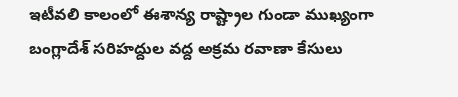ఇటీవలి కాలంలో ఈశాన్య రాష్ట్రాల గుండా ముఖ్యంగా బంగ్లాదేశ్ సరిహద్దుల వద్ద అక్రమ రవాణా కేసులు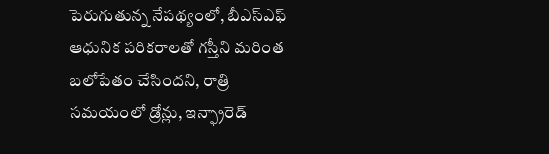పెరుగుతున్న నేపథ్యంలో, బీఎస్ఎఫ్ ఆధునిక పరికరాలతో గస్తీని మరింత బలోపేతం చేసిందని, రాత్రి సమయంలో డ్రోన్లు, ఇన్ఫ్రారెడ్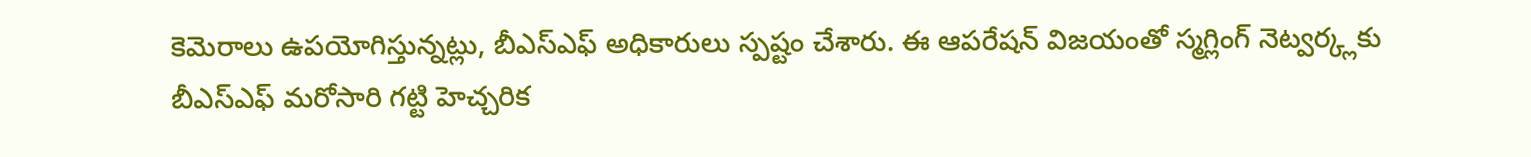కెమెరాలు ఉపయోగిస్తున్నట్లు, బీఎస్ఎఫ్ అధికారులు స్పష్టం చేశారు. ఈ ఆపరేషన్ విజయంతో స్మగ్లింగ్ నెట్వర్క్లకు బీఎస్ఎఫ్ మరోసారి గట్టి హెచ్చరిక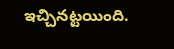ఇచ్చినట్టయింది.